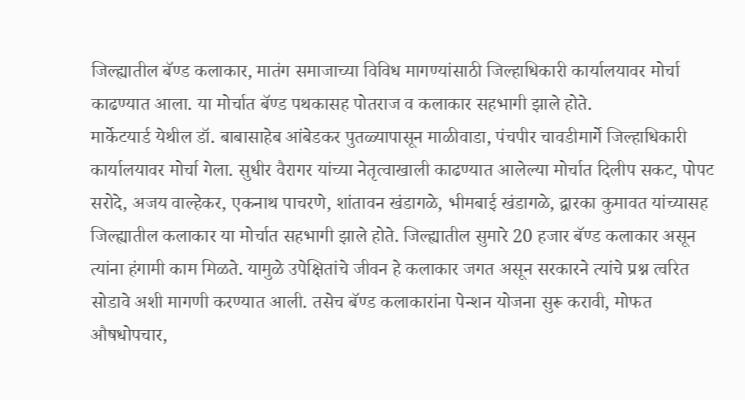जिल्ह्यातील बॅण्ड कलाकार, मातंग समाजाच्या विविध मागण्यांसाठी जिल्हाधिकारी कार्यालयावर मोर्चा काढण्यात आला. या मोर्चात बॅण्ड पथकासह पोतराज व कलाकार सहभागी झाले होते.
मार्केटयार्ड येथील डॉ. बाबासाहेब आंबेडकर पुतळ्यापासून माळीवाडा, पंचपीर चावडीमार्गे जिल्हाधिकारी कार्यालयावर मोर्चा गेला. सुधीर वैरागर यांच्या नेतृत्वाखाली काढण्यात आलेल्या मोर्चात दिलीप सकट, पोपट सरोदे, अजय वाल्हेकर, एकनाथ पाचरणे, शांतावन खंडागळे, भीमबाई खंडागळे, द्वारका कुमावत यांच्यासह जिल्ह्यातील कलाकार या मोर्चात सहभागी झाले होते. जिल्ह्यातील सुमारे 20 हजार बॅण्ड कलाकार असून त्यांना हंगामी काम मिळते. यामुळे उपेक्षितांचे जीवन हे कलाकार जगत असून सरकारने त्यांचे प्रश्न त्वरित सोडावे अशी मागणी करण्यात आली. तसेच बॅण्ड कलाकारांना पेन्शन योजना सुरू करावी, मोफत औषधोपचार,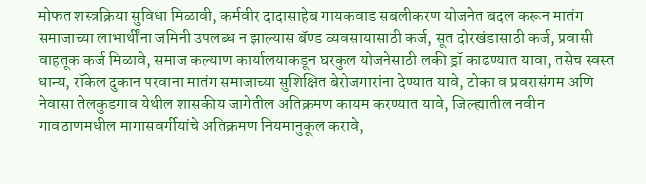मोफत शस्त्रक्रिया सुविधा मिळावी, कर्मवीर दादासाहेब गायकवाड सबलीकरण योजनेत बदल करून मातंग समाजाच्या लाभार्थींना जमिनी उपलब्ध न झाल्यास बॅण्ड व्यवसायासाठी कर्ज, सूत दोरखंडासाठी कर्ज, प्रवासी वाहतूक कर्ज मिळावे, समाज कल्याण कार्यालयाकडून घरकुल योजनेसाठी लकी ड्रॉ काढण्यात यावा, तसेच स्वस्त धान्य, रॉकेल दुकान परवाना मातंग समाजाच्या सुशिक्षित बेरोजगारांना देण्यात यावे, टोका व प्रवरासंगम अणि नेवासा तेलकुडगाव येथील शासकीय जागेतील अतिक्रमण कायम करण्यात यावे, जिल्ह्यातील नवीन गावठाणमधील मागासवर्गीयांचे अतिक्रमण नियमानुकूल करावे,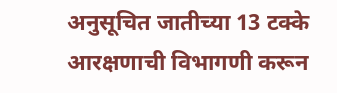अनुसूचित जातीच्या 13 टक्के आरक्षणाची विभागणी करून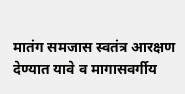मातंग समजास स्वतंत्र आरक्षण देण्यात यावे व मागासवर्गीय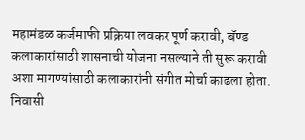महामंडळ कर्जमाफी प्रक्रिया लवकर पूर्ण करावी, बॅण्ड कलाकारांसाठी शासनाची योजना नसल्याने ती सुरू करावी अशा मागण्यांसाठी कलाकारांनी संगीत मोर्चा काढला होता.
निवासी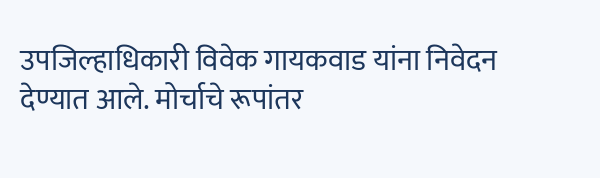उपजिल्हाधिकारी विवेक गायकवाड यांना निवेदन देण्यात आले. मोर्चाचे रूपांतर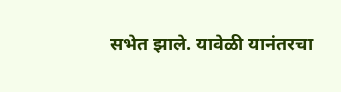सभेत झाले. यावेळी यानंतरचा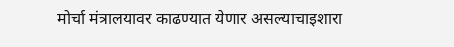मोर्चा मंत्रालयावर काढण्यात येणार असल्याचाइशारा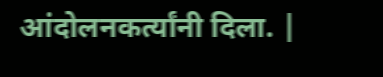आंदोलनकर्त्यांनी दिला. |